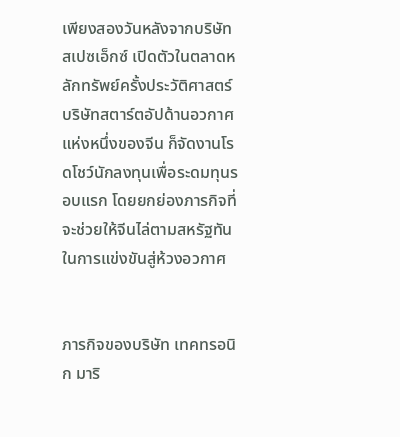เพียงสองวันหลังจากบริษัท สเปซเอ็กซ์ เปิดตัวในตลาดหลักทรัพย์ครั้งประวัติศาสตร์ บริษัทสตาร์ตอัปด้านอวกาศแห่งหนึ่งของจีน ก็จัดงานโรดโชว์นักลงทุนเพื่อระดมทุนรอบแรก โดยยกย่องภารกิจที่จะช่วยให้จีนไล่ตามสหรัฐทัน ในการแข่งขันสู่ห้วงอวกาศ


ภารกิจของบริษัท เทคทรอนิก มาริ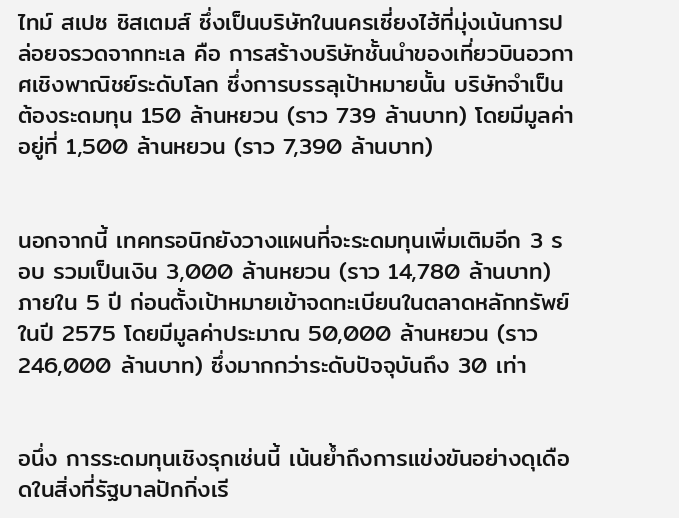ไทม์ สเปซ ซิสเตมส์ ซึ่งเป็นบริษัทในนครเซี่ยงไฮ้ที่มุ่งเน้นการปล่อยจรวดจากทะเล คือ การสร้างบริษัทชั้นนำของเที่ยวบินอวกาศเชิงพาณิชย์ระดับโลก ซึ่งการบรรลุเป้าหมายนั้น บริษัทจำเป็นต้องระดมทุน 150 ล้านหยวน (ราว 739 ล้านบาท) โดยมีมูลค่าอยู่ที่ 1,500 ล้านหยวน (ราว 7,390 ล้านบาท)


นอกจากนี้ เทคทรอนิกยังวางแผนที่จะระดมทุนเพิ่มเติมอีก 3 รอบ รวมเป็นเงิน 3,000 ล้านหยวน (ราว 14,780 ล้านบาท) ภายใน 5 ปี ก่อนตั้งเป้าหมายเข้าจดทะเบียนในตลาดหลักทรัพย์ในปี 2575 โดยมีมูลค่าประมาณ 50,000 ล้านหยวน (ราว 246,000 ล้านบาท) ซึ่งมากกว่าระดับปัจจุบันถึง 30 เท่า


อนึ่ง การระดมทุนเชิงรุกเช่นนี้ เน้นย้ำถึงการแข่งขันอย่างดุเดือดในสิ่งที่รัฐบาลปักกิ่งเรี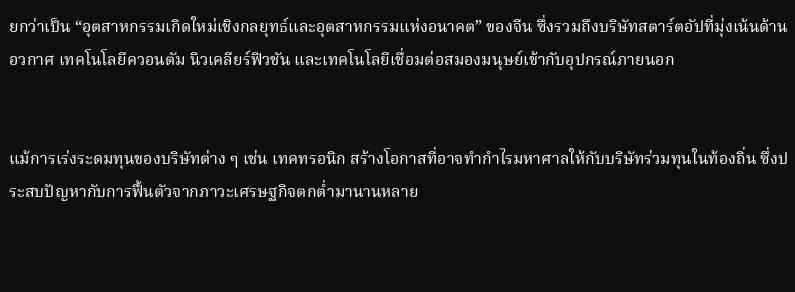ยกว่าเป็น “อุตสาหกรรมเกิดใหม่เชิงกลยุทธ์และอุตสาหกรรมแห่งอนาคต” ของจีน ซึ่งรวมถึงบริษัทสตาร์ตอัปที่มุ่งเน้นด้านอวกาศ เทคโนโลยีควอนตัม นิวเคลียร์ฟิวชัน และเทคโนโลยีเชื่อมต่อสมองมนุษย์เข้ากับอุปกรณ์ภายนอก


แม้การเร่งระดมทุนของบริษัทต่าง ๆ เช่น เทคทรอนิก สร้างโอกาสที่อาจทำกำไรมหาศาลให้กับบริษัทร่วมทุนในท้องถิ่น ซึ่งประสบปัญหากับการฟื้นตัวจากภาวะเศรษฐกิจตกต่ำมานานหลาย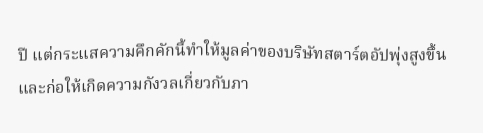ปี แต่กระแสความคึกคักนี้ทำให้มูลค่าของบริษัทสตาร์ตอัปพุ่งสูงขึ้น และก่อให้เกิดความกังวลเกี่ยวกับภา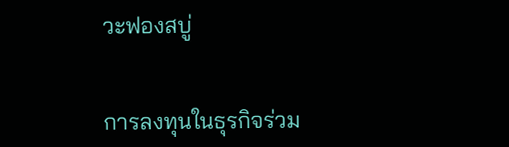วะฟองสบู่


การลงทุนในธุรกิจร่วม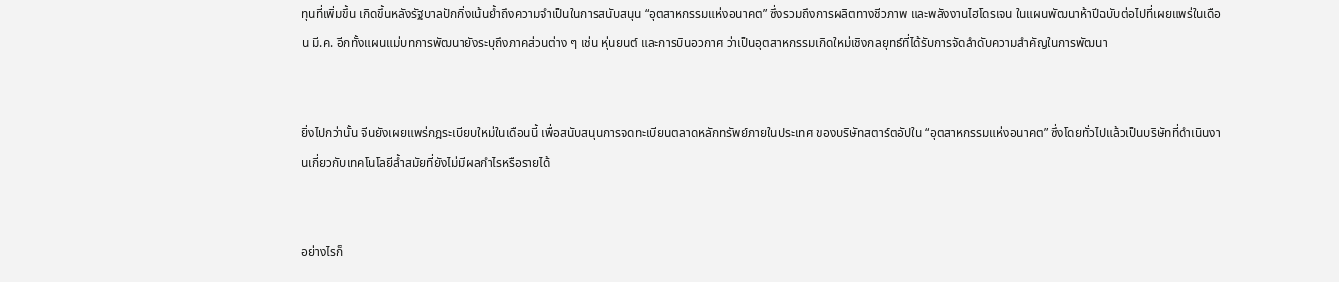ทุนที่เพิ่มขึ้น เกิดขึ้นหลังรัฐบาลปักกิ่งเน้นย้ำถึงความจำเป็นในการสนับสนุน “อุตสาหกรรมแห่งอนาคต” ซึ่งรวมถึงการผลิตทางชีวภาพ และพลังงานไฮโดรเจน ในแผนพัฒนาห้าปีฉบับต่อไปที่เผยแพร่ในเดือน มี.ค. อีกทั้งแผนแม่บทการพัฒนายังระบุถึงภาคส่วนต่าง ๆ เช่น หุ่นยนต์ และการบินอวกาศ ว่าเป็นอุตสาหกรรมเกิดใหม่เชิงกลยุทธ์ที่ได้รับการจัดลำดับความสำคัญในการพัฒนา


ยิ่งไปกว่านั้น จีนยังเผยแพร่กฎระเบียบใหม่ในเดือนนี้ เพื่อสนับสนุนการจดทะเบียนตลาดหลักทรัพย์ภายในประเทศ ของบริษัทสตาร์ตอัปใน “อุตสาหกรรมแห่งอนาคต” ซึ่งโดยทั่วไปแล้วเป็นบริษัทที่ดำเนินงานเกี่ยวกับเทคโนโลยีล้ำสมัยที่ยังไม่มีผลกำไรหรือรายได้


อย่างไรก็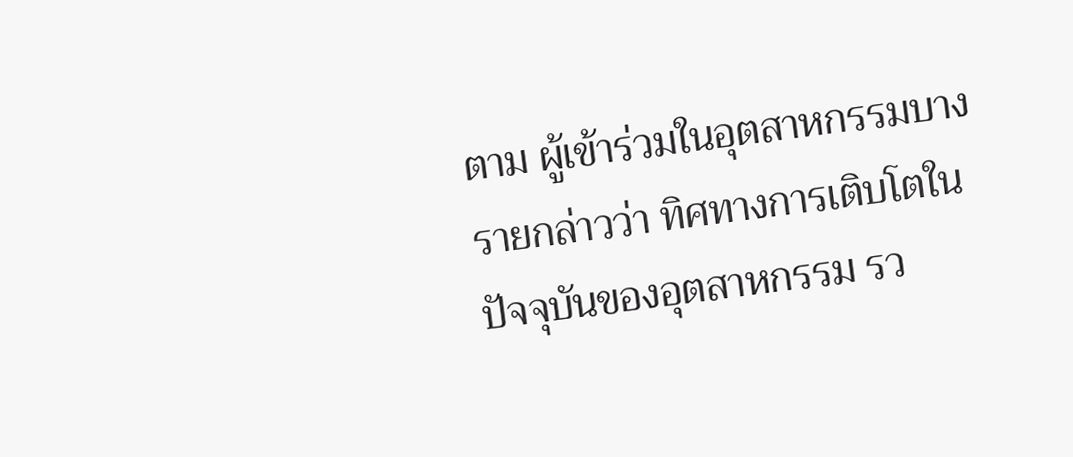ตาม ผู้เข้าร่วมในอุตสาหกรรมบางรายกล่าวว่า ทิศทางการเติบโตในปัจจุบันของอุตสาหกรรม รว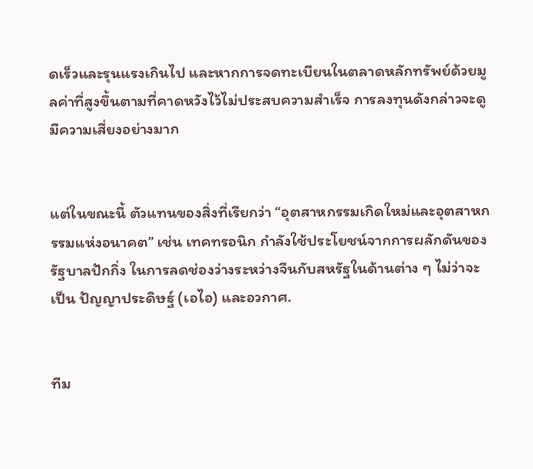ดเร็วและรุนแรงเกินไป และหากการจดทะเบียนในตลาดหลักทรัพย์ด้วยมูลค่าที่สูงขึ้นตามที่คาดหวังไว้ไม่ประสบความสำเร็จ การลงทุนดังกล่าวจะดูมีความเสี่ยงอย่างมาก


แต่ในขณะนี้ ตัวแทนของสิ่งที่เรียกว่า “อุตสาหกรรมเกิดใหม่และอุตสาหกรรมแห่งอนาคต” เช่น เทคทรอนิก กำลังใช้ประโยชน์จากการผลักดันของรัฐบาลปักกิ่ง ในการลดช่องว่างระหว่างจีนกับสหรัฐในด้านต่าง ๆ ไม่ว่าจะเป็น ปัญญาประดิษฐ์ (เอไอ) และอวกาศ.


ทีม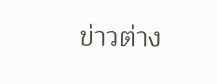ข่าวต่าง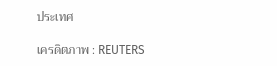ประเทศ

เครดิตภาพ : REUTERS